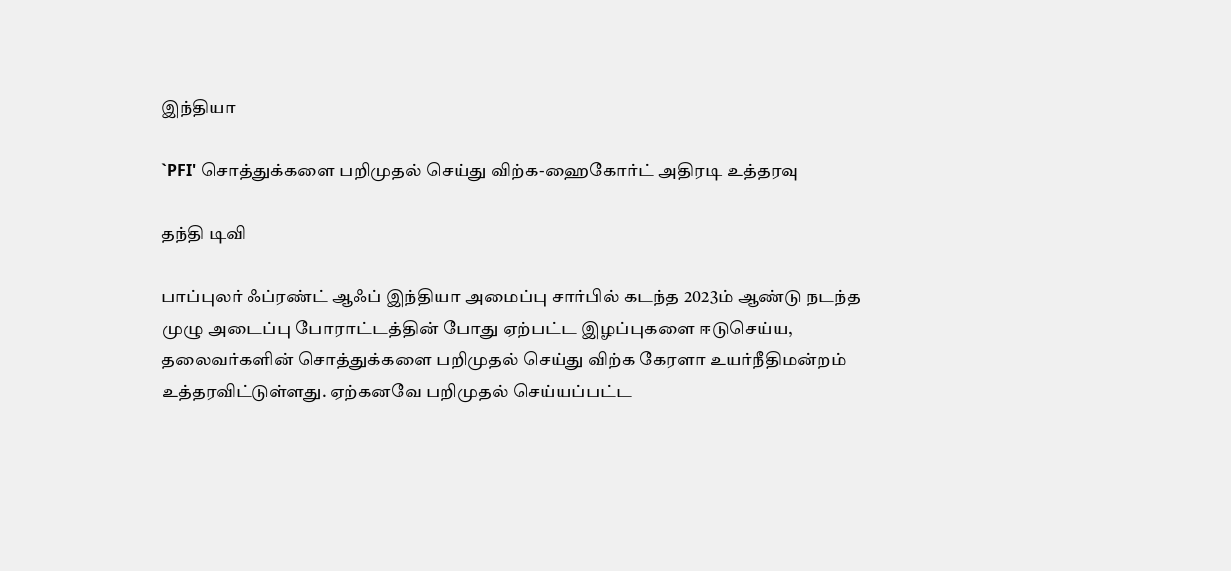இந்தியா

`PFI' சொத்துக்களை பறிமுதல் செய்து விற்க-ஹைகோர்ட் அதிரடி உத்தரவு

தந்தி டிவி

பாப்புலர் ஃப்ரண்ட் ஆஃப் இந்தியா அமைப்பு சார்பில் கடந்த 2023ம் ஆண்டு நடந்த முழு அடைப்பு போராட்டத்தின் போது ஏற்பட்ட இழப்புகளை ஈடுசெய்ய, தலைவர்களின் சொத்துக்களை பறிமுதல் செய்து விற்க கேரளா உயர்நீதிமன்றம் உத்தரவிட்டுள்ளது. ஏற்கனவே பறிமுதல் செய்யப்பட்ட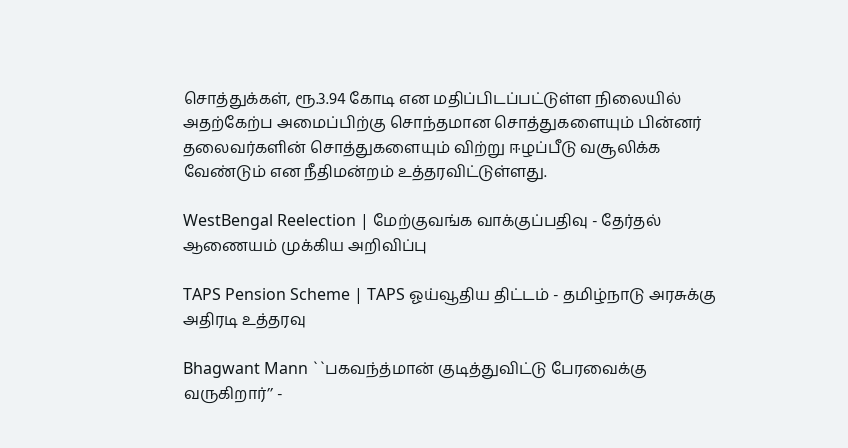சொத்துக்கள், ரூ.3.94 கோடி என மதிப்பிடப்பட்டுள்ள நிலையில் அதற்கேற்ப அமைப்பிற்கு சொந்தமான சொத்துகளையும் பின்னர் தலைவர்களின் சொத்துகளையும் விற்று ஈழப்பீடு வசூலிக்க வேண்டும் என நீதிமன்றம் உத்தரவிட்டுள்ளது.

WestBengal Reelection | மேற்குவங்க வாக்குப்பதிவு - தேர்தல் ஆணையம் முக்கிய அறிவிப்பு

TAPS Pension Scheme | TAPS ஓய்வூதிய திட்டம் - தமிழ்நாடு அரசுக்கு அதிரடி உத்தரவு

Bhagwant Mann ``பகவந்த்மான் குடித்துவிட்டு பேரவைக்கு வருகிறார்’’ -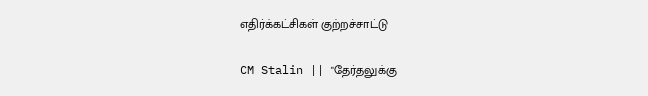எதிர்க்கட்சிகள் குற்றச்சாட்டு

CM Stalin || "தேர்தலுக்கு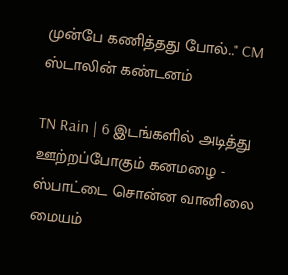முன்பே கணித்தது போல்.." CM ஸ்டாலின் கண்டனம்

TN Rain | 6 இடங்களில் அடித்து ஊற்றப்போகும் கனமழை - ஸ்பாட்டை சொன்ன வானிலை மையம்